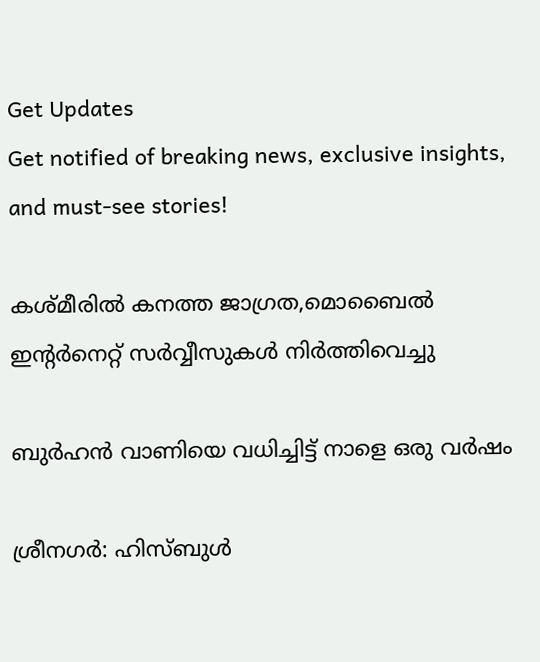Get Updates
Get notified of breaking news, exclusive insights, and must-see stories!

കശ്മീരിൽ കനത്ത ജാഗ്രത,മൊബൈൽ ഇന്റർനെറ്റ് സർവ്വീസുകൾ നിർത്തിവെച്ചു

ബുർഹൻ വാണിയെ വധിച്ചിട്ട് നാളെ ഒരു വർഷം

ശ്രീനഗർ: ഹിസ്ബുൾ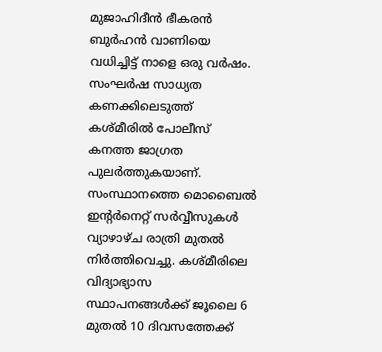മുജാഹിദീൻ ഭീകരൻ ബുർഹൻ വാണിയെ വധിച്ചിട്ട് നാളെ ഒരു വർഷം. സംഘർഷ സാധ്യത കണക്കിലെടുത്ത് കശ്മീരിൽ പോലീസ് കനത്ത ജാഗ്രത പുലർത്തുകയാണ്. സംസ്ഥാനത്തെ മൊബൈൽ ഇന്റർനെറ്റ് സർവ്വീസുകൾ വ്യാഴാഴ്ച രാത്രി മുതൽ നിർത്തിവെച്ചു. കശ്മീരിലെ വിദ്യാഭ്യാസ സ്ഥാപനങ്ങൾക്ക് ജൂലൈ 6 മുതൽ 10 ദിവസത്തേക്ക്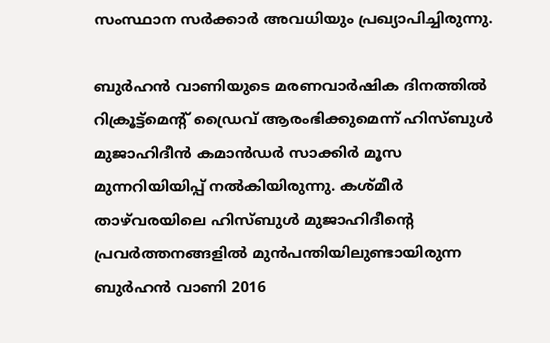സംസ്ഥാന സർക്കാർ അവധിയും പ്രഖ്യാപിച്ചിരുന്നു.

ബുർഹൻ വാണിയുടെ മരണവാർഷിക ദിനത്തിൽ റിക്രൂട്ട്‌മെന്റ് ഡ്രൈവ് ആരംഭിക്കുമെന്ന് ഹിസ്ബുൾ മുജാഹിദീൻ കമാൻഡർ സാക്കിർ മൂസ മുന്നറിയിയിപ്പ് നൽകിയിരുന്നു. കശ്മീർ താഴ്‌വരയിലെ ഹിസ്ബുൾ മുജാഹിദീന്റെ പ്രവർത്തനങ്ങളിൽ മുൻപന്തിയിലുണ്ടായിരുന്ന ബുർഹൻ വാണി 2016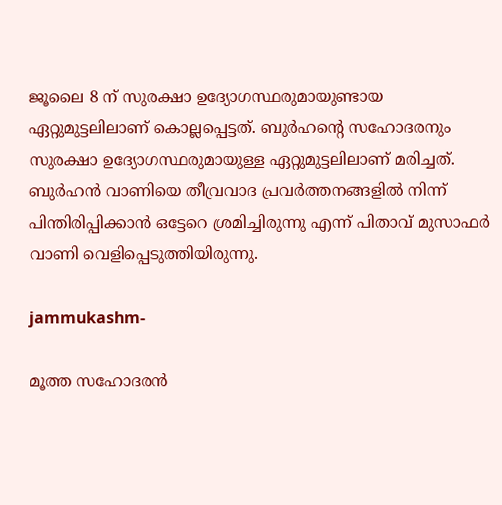ജൂലൈ 8 ന് സുരക്ഷാ ഉദ്യോഗസ്ഥരുമായുണ്ടായ ഏറ്റുമുട്ടലിലാണ് കൊല്ലപ്പെട്ടത്. ബുർഹന്റെ സഹോദരനും സുരക്ഷാ ഉദ്യോഗസ്ഥരുമായുള്ള ഏറ്റുമുട്ടലിലാണ് മരിച്ചത്. ബുർഹൻ വാണിയെ തീവ്രവാദ പ്രവർത്തനങ്ങളിൽ നിന്ന് പിന്തിരിപ്പിക്കാൻ ഒട്ടേറെ ശ്രമിച്ചിരുന്നു എന്ന് പിതാവ് മുസാഫർ വാണി വെളിപ്പെടുത്തിയിരുന്നു.

jammukashm-

മൂത്ത സഹോദരൻ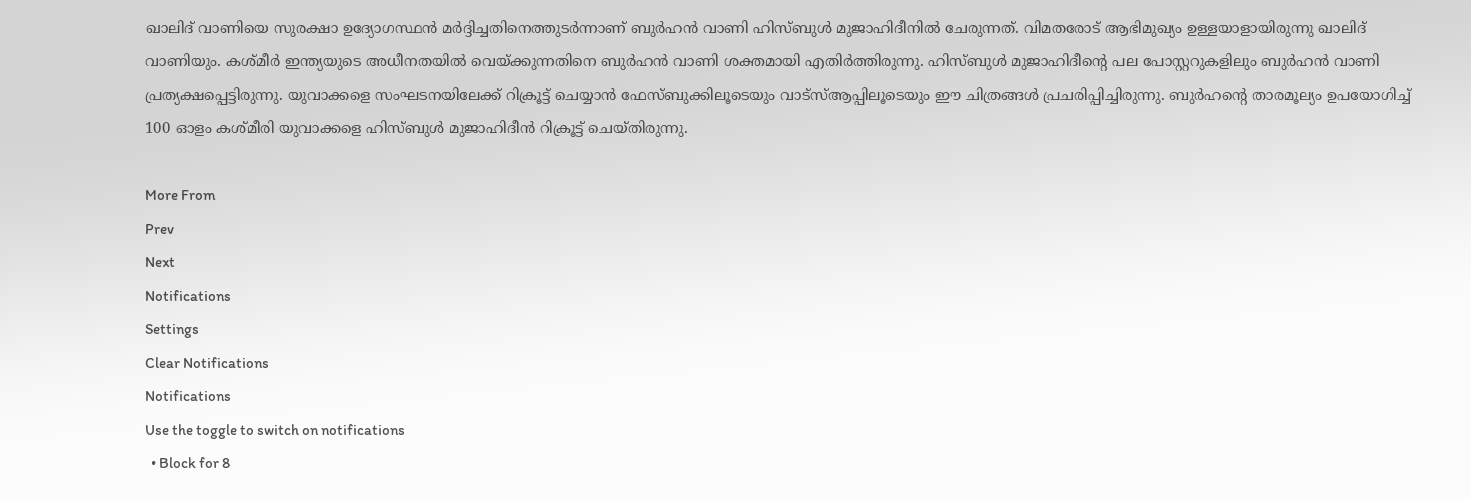ഖാലിദ് വാണിയെ സുരക്ഷാ ഉദ്യോഗസ്ഥൻ മർദ്ദിച്ചതിനെത്തുടർന്നാണ് ബുർഹൻ വാണി ഹിസ്ബുൾ മുജാഹിദീനിൽ ചേരുന്നത്. വിമതരോട് ആഭിമുഖ്യം ഉള്ളയാളായിരുന്നു ഖാലിദ് വാണിയും. കശ്മീർ ഇന്ത്യയുടെ അധീനതയിൽ വെയ്ക്കുന്നതിനെ ബുർഹൻ വാണി ശക്തമായി എതിർത്തിരുന്നു. ഹിസ്ബുൾ മുജാഹിദീന്റെ പല പോസ്റ്ററുകളിലും ബുർഹൻ വാണി പ്രത്യക്ഷപ്പെട്ടിരുന്നു. യുവാക്കളെ സംഘടനയിലേക്ക് റിക്രൂട്ട് ചെയ്യാൻ ഫേസ്ബുക്കിലൂടെയും വാട്‌സ്ആപ്പിലൂടെയും ഈ ചിത്രങ്ങൾ പ്രചരിപ്പിച്ചിരുന്നു. ബുർഹന്റെ താരമൂല്യം ഉപയോഗിച്ച് 100 ഓളം കശ്മീരി യുവാക്കളെ ഹിസ്ബുൾ മുജാഹിദീൻ റിക്രൂട്ട് ചെയ്തിരുന്നു.

More From
Prev
Next
Notifications
Settings
Clear Notifications
Notifications
Use the toggle to switch on notifications
  • Block for 8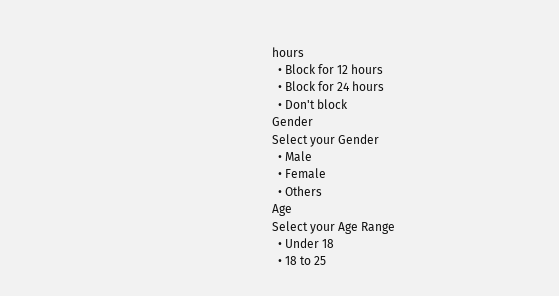hours
  • Block for 12 hours
  • Block for 24 hours
  • Don't block
Gender
Select your Gender
  • Male
  • Female
  • Others
Age
Select your Age Range
  • Under 18
  • 18 to 25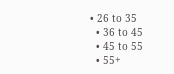• 26 to 35
  • 36 to 45
  • 45 to 55
  • 55+